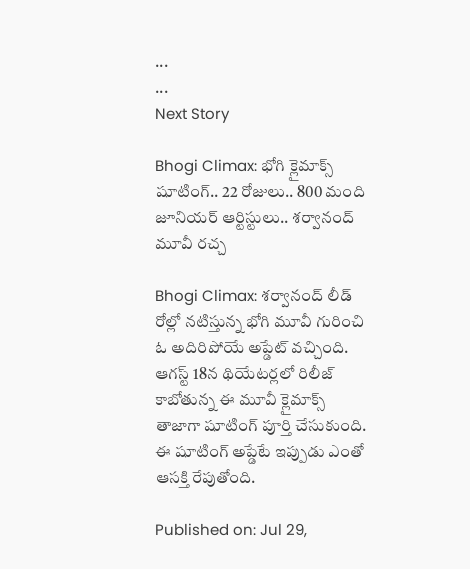...
...
Next Story

Bhogi Climax: భోగి క్లైమాక్స్ షూటింగ్.. 22 రోజులు.. 800 మంది జూనియర్ ఆర్టిస్టులు.. శర్వానంద్ మూవీ రచ్చ

Bhogi Climax: శర్వానంద్ లీడ్ రోల్లో నటిస్తున్న భోగి మూవీ గురించి ఓ అదిరిపోయే అప్డేట్ వచ్చింది. ఆగస్ట్ 18న థియేటర్లలో రిలీజ్ కాబోతున్న ఈ మూవీ క్లైమాక్స్ తాజాగా షూటింగ్ పూర్తి చేసుకుంది. ఈ షూటింగ్ అప్డేటే ఇప్పుడు ఎంతో ఆసక్తి రేపుతోంది.

Published on: Jul 29,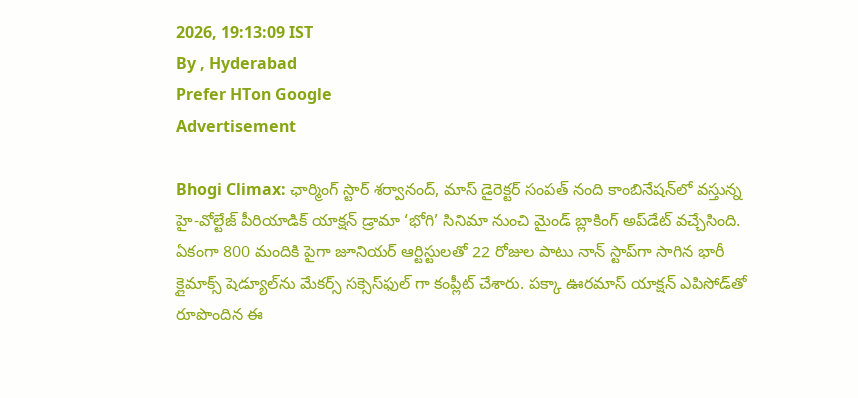2026, 19:13:09 IST
By , Hyderabad
Prefer HTon Google
Advertisement

Bhogi Climax: ఛార్మింగ్ స్టార్ శర్వానంద్, మాస్ డైరెక్టర్ సంపత్ నంది కాంబినేషన్‌లో వస్తున్న హై-వోల్టేజ్ పీరియాడిక్ యాక్షన్ డ్రామా ‘భోగి’ సినిమా నుంచి మైండ్ బ్లాకింగ్ అప్‌డేట్ వచ్చేసింది. ఏకంగా 800 మందికి పైగా జూనియర్ ఆర్టిస్టులతో 22 రోజుల పాటు నాన్ స్టాప్‌గా సాగిన భారీ క్లైమాక్స్ షెడ్యూల్‌ను మేకర్స్ సక్సెస్‌ఫుల్ గా కంప్లీట్ చేశారు. పక్కా ఊరమాస్ యాక్షన్ ఎపిసోడ్‌తో రూపొందిన ఈ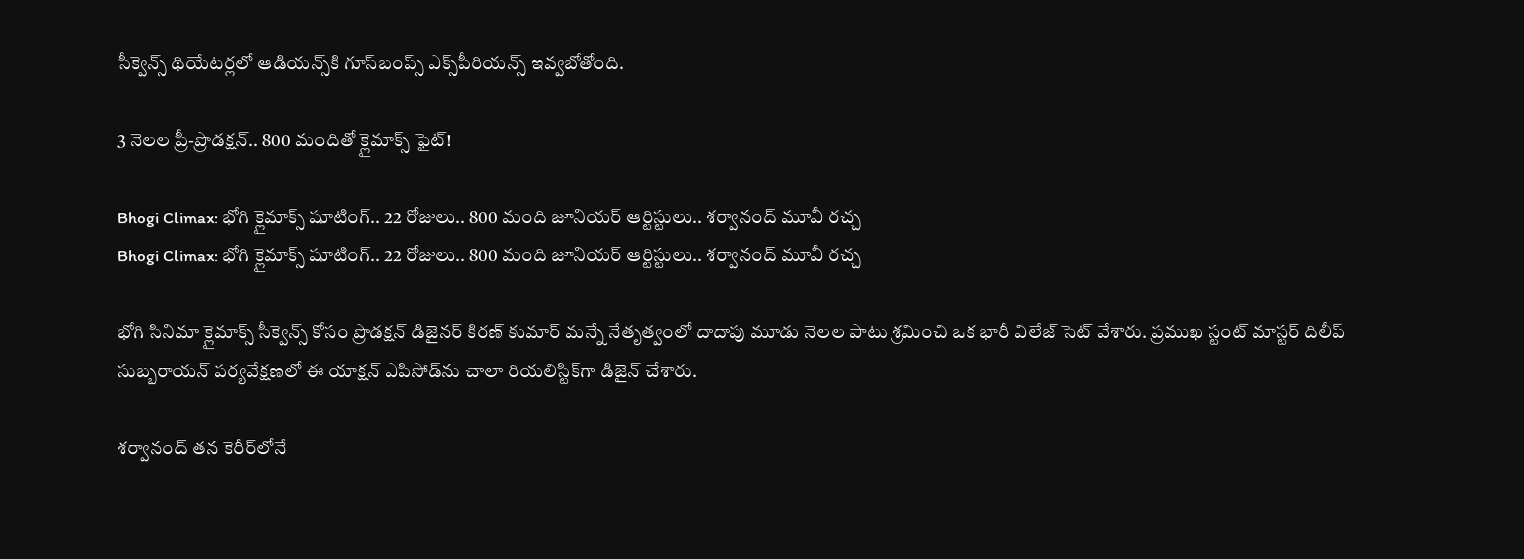సీక్వెన్స్ థియేటర్లలో ఆడియన్స్‌కి గూస్‌బంప్స్ ఎక్స్‌పీరియన్స్ ఇవ్వబోతోంది.

3 నెలల ప్రీ-ప్రొడక్షన్.. 800 మందితో క్లైమాక్స్ ఫైట్!

Bhogi Climax: భోగి క్లైమాక్స్ షూటింగ్.. 22 రోజులు.. 800 మంది జూనియర్ ఆర్టిస్టులు.. శర్వానంద్ మూవీ రచ్చ
Bhogi Climax: భోగి క్లైమాక్స్ షూటింగ్.. 22 రోజులు.. 800 మంది జూనియర్ ఆర్టిస్టులు.. శర్వానంద్ మూవీ రచ్చ

భోగి సినిమా క్లైమాక్స్ సీక్వెన్స్ కోసం ప్రొడక్షన్ డిజైనర్ కిరణ్ కుమార్ మన్నే నేతృత్వంలో దాదాపు మూడు నెలల పాటు శ్రమించి ఒక భారీ విలేజ్ సెట్ వేశారు. ప్రముఖ స్టంట్ మాస్టర్ దిలీప్ సుబ్బరాయన్ పర్యవేక్షణలో ఈ యాక్షన్ ఎపిసోడ్‌ను చాలా రియలిస్టిక్‌గా డిజైన్ చేశారు.

శర్వానంద్ తన కెరీర్‌లోనే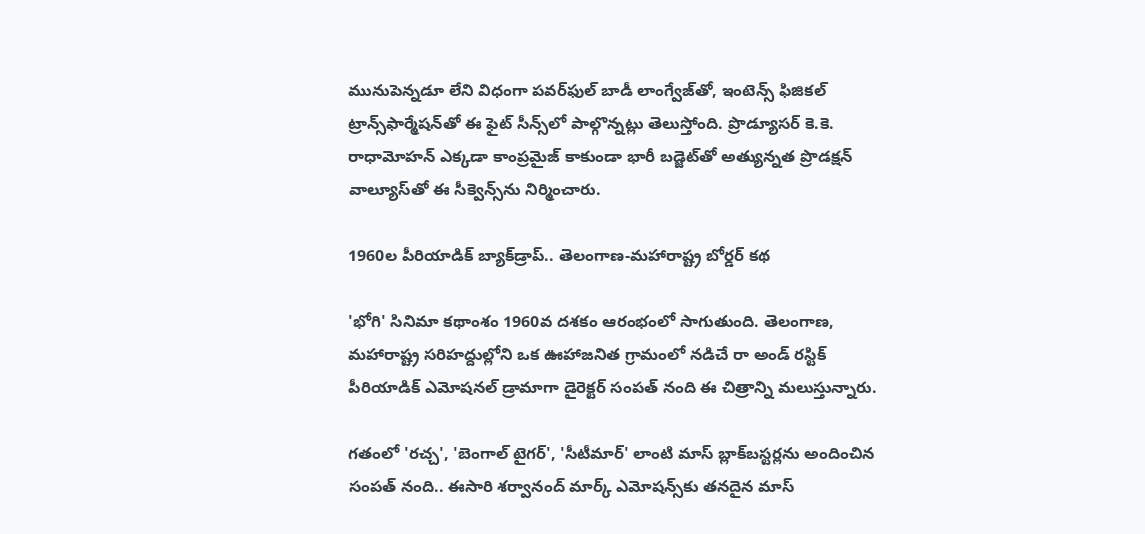మునుపెన్నడూ లేని విధంగా పవర్‌ఫుల్ బాడీ లాంగ్వేజ్‌తో, ఇంటెన్స్ ఫిజికల్ ట్రాన్స్‌ఫార్మేషన్‌తో ఈ ఫైట్ సీన్స్‌లో పాల్గొన్నట్లు తెలుస్తోంది. ప్రొడ్యూసర్ కె.కె. రాధామోహన్ ఎక్కడా కాంప్రమైజ్ కాకుండా భారీ బడ్జెట్‌తో అత్యున్నత ప్రొడక్షన్ వాల్యూస్‌తో ఈ సీక్వెన్స్‌ను నిర్మించారు.

1960ల పీరియాడిక్ బ్యాక్‌డ్రాప్.. తెలంగాణ-మహారాష్ట్ర బోర్డర్ కథ

'భోగి' సినిమా కథాంశం 1960వ దశకం ఆరంభంలో సాగుతుంది. తెలంగాణ, మహారాష్ట్ర సరిహద్దుల్లోని ఒక ఊహాజనిత గ్రామంలో నడిచే రా అండ్ రస్టిక్ పీరియాడిక్ ఎమోషనల్ డ్రామాగా డైరెక్టర్ సంపత్ నంది ఈ చిత్రాన్ని మలుస్తున్నారు.

గతంలో 'రచ్చ', 'బెంగాల్ టైగర్', 'సీటీమార్' లాంటి మాస్ బ్లాక్‌బస్టర్లను అందించిన సంపత్ నంది.. ఈసారి శర్వానంద్ మార్క్ ఎమోషన్స్‌కు తనదైన మాస్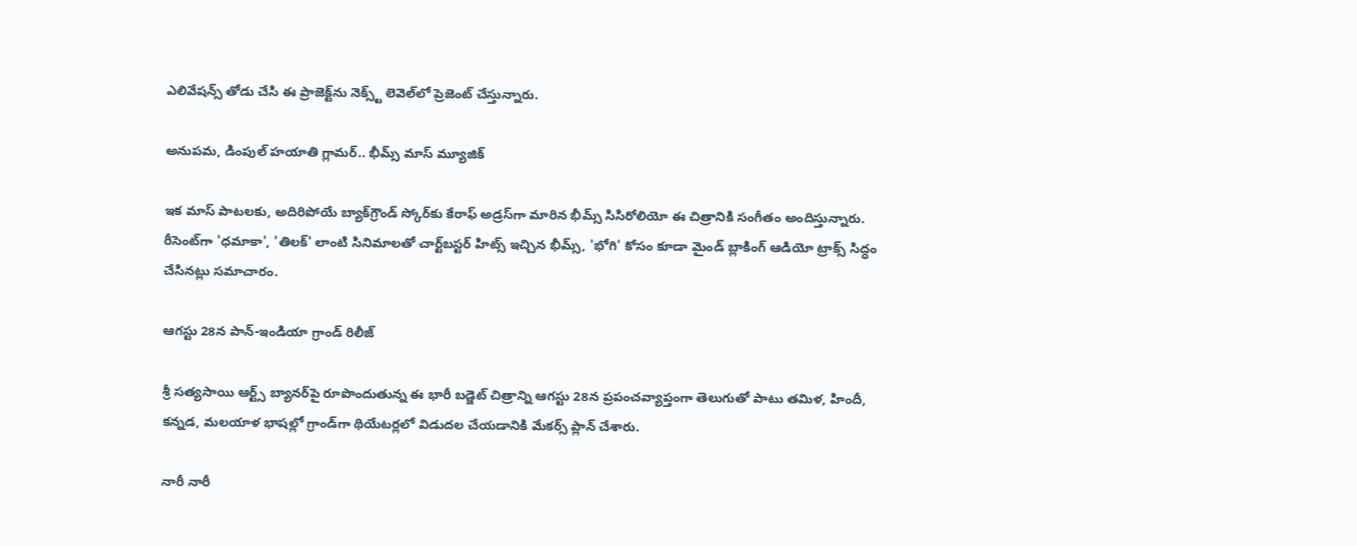ఎలివేషన్స్ తోడు చేసి ఈ ప్రాజెక్ట్‌ను నెక్స్ట్ లెవెల్‌లో ప్రెజెంట్ చేస్తున్నారు.

అనుపమ, డింపుల్ హయాతి గ్లామర్.. భీమ్స్ మాస్ మ్యూజిక్

ఇక మాస్ పాటలకు, అదిరిపోయే బ్యాక్‌గ్రౌండ్ స్కోర్‌కు కేరాఫ్ అడ్రస్‌గా మారిన భీమ్స్ సిసిరోలియో ఈ చిత్రానికి సంగీతం అందిస్తున్నారు. రీసెంట్‌గా 'ధమాకా', 'తిలక్' లాంటి సినిమాలతో చార్ట్‌బస్టర్ హిట్స్ ఇచ్చిన భీమ్స్, 'భోగి' కోసం కూడా మైండ్ బ్లాకింగ్ ఆడియో ట్రాక్స్ సిద్ధం చేసినట్లు సమాచారం.

ఆగస్టు 28న పాన్-ఇండియా గ్రాండ్ రిలీజ్

శ్రీ సత్యసాయి ఆర్ట్స్ బ్యానర్‌పై రూపొందుతున్న ఈ భారీ బడ్జెట్ చిత్రాన్ని ఆగస్టు 28న ప్రపంచవ్యాప్తంగా తెలుగుతో పాటు తమిళ, హిందీ, కన్నడ, మలయాళ భాషల్లో గ్రాండ్‌గా థియేటర్లలో విడుదల చేయడానికి మేకర్స్ ప్లాన్ చేశారు.

నారీ నారీ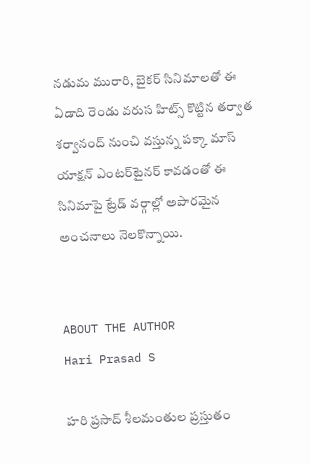నడుమ మురారి, బైకర్ సినిమాలతో ఈ ఏడాది రెండు వరుస హిట్స్ కొట్టిన తర్వాత శర్వానంద్ నుంచి వస్తున్న పక్కా మాస్ యాక్షన్ ఎంటర్‌టైనర్ కావడంతో ఈ సినిమాపై ట్రేడ్ వర్గాల్లో అపారమైన అంచనాలు నెలకొన్నాయి.


ABOUT THE AUTHOR
Hari Prasad S

హరి ప్రసాద్ శీలమంతుల ప్రస్తుతం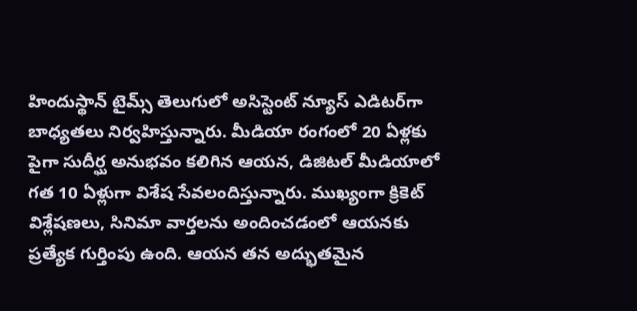హిందుస్థాన్ టైమ్స్ తెలుగులో అసిస్టెంట్ న్యూస్ ఎడిటర్‌గా బాధ్యతలు నిర్వహిస్తున్నారు. మీడియా రంగంలో 20 ఏళ్లకు పైగా సుదీర్ఘ అనుభవం కలిగిన ఆయన, డిజిటల్ మీడియాలో గత 10 ఏళ్లుగా విశేష సేవలందిస్తున్నారు. ముఖ్యంగా క్రికెట్ విశ్లేషణలు, సినిమా వార్తలను అందించడంలో ఆయనకు ప్రత్యేక గుర్తింపు ఉంది. ఆయన తన అద్భుతమైన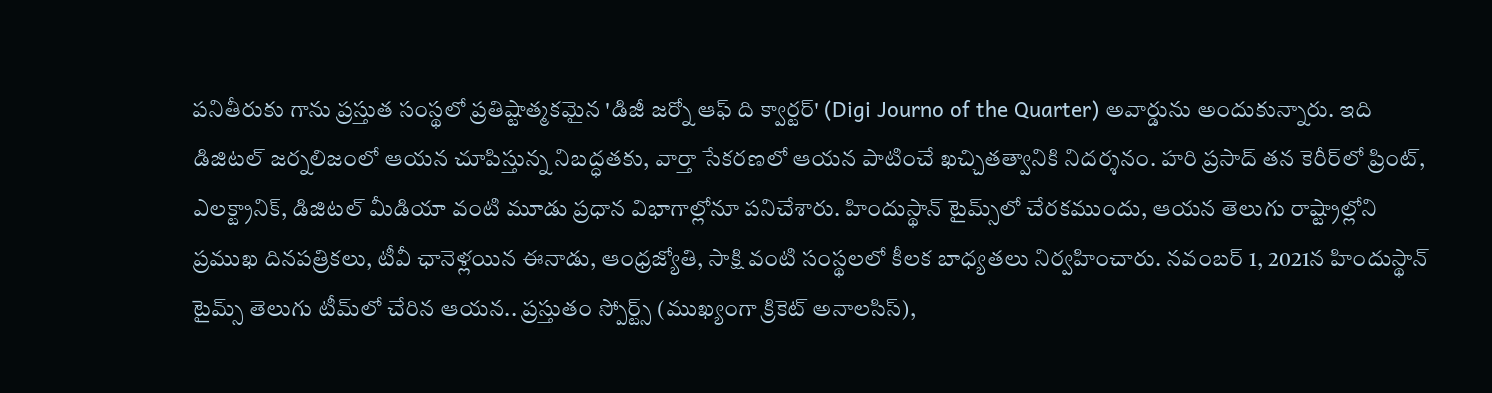పనితీరుకు గాను ప్రస్తుత సంస్థలో ప్రతిష్టాత్మకమైన 'డిజీ జర్నో ఆఫ్ ది క్వార్టర్' (Digi Journo of the Quarter) అవార్డును అందుకున్నారు. ఇది డిజిటల్ జర్నలిజంలో ఆయన చూపిస్తున్న నిబద్ధతకు, వార్తా సేకరణలో ఆయన పాటించే ఖచ్చితత్వానికి నిదర్శనం. హరి ప్రసాద్ తన కెరీర్‌లో ప్రింట్, ఎలక్ట్రానిక్, డిజిటల్ మీడియా వంటి మూడు ప్రధాన విభాగాల్లోనూ పనిచేశారు. హిందుస్థాన్ టైమ్స్‌లో చేరకముందు, ఆయన తెలుగు రాష్ట్రాల్లోని ప్రముఖ దినపత్రికలు, టీవీ ఛానెళ్లయిన ఈనాడు, ఆంధ్రజ్యోతి, సాక్షి వంటి సంస్థలలో కీలక బాధ్యతలు నిర్వహించారు. నవంబర్ 1, 2021న హిందుస్థాన్ టైమ్స్ తెలుగు టీమ్‌లో చేరిన ఆయన.. ప్రస్తుతం స్పోర్ట్స్ (ముఖ్యంగా క్రికెట్ అనాలసిస్),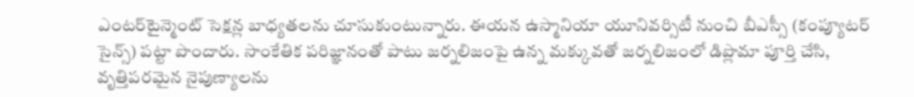ఎంటర్‌టైన్మెంట్ సెక్షన్ల బాధ్యతలను చూసుకుంటున్నారు. ఈయన ఉస్మానియా యూనివర్సిటీ నుంచి బీఎస్సీ (కంప్యూటర్ సైన్స్) పట్టా పొందారు. సాంకేతిక పరిజ్ఞానంతో పాటు జర్నలిజంపై ఉన్న మక్కువతో జర్నలిజంలో డిప్లొమా పూర్తి చేసి, వృత్తిపరమైన నైపుణ్యాలను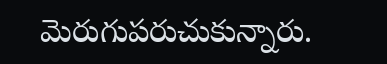మెరుగుపరుచుకున్నారు.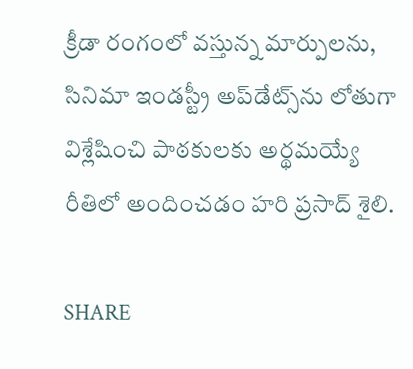క్రీడా రంగంలో వస్తున్న మార్పులను, సినిమా ఇండస్ట్రీ అప్‌డేట్స్‌ను లోతుగా విశ్లేషించి పాఠకులకు అర్థమయ్యే రీతిలో అందించడం హరి ప్రసాద్ శైలి.

SHARE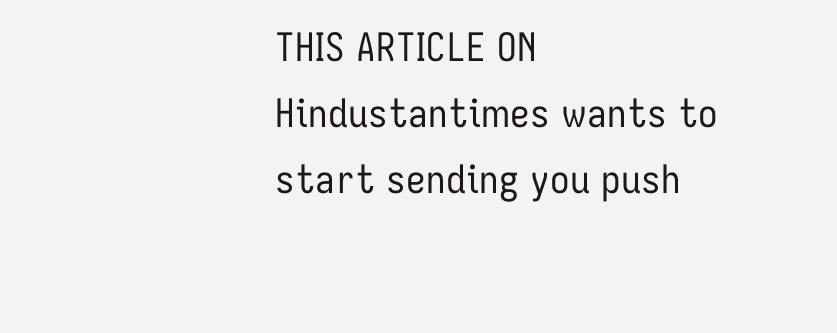THIS ARTICLE ON
Hindustantimes wants to start sending you push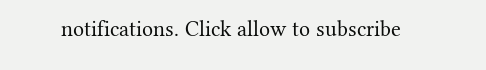notifications. Click allow to subscribe